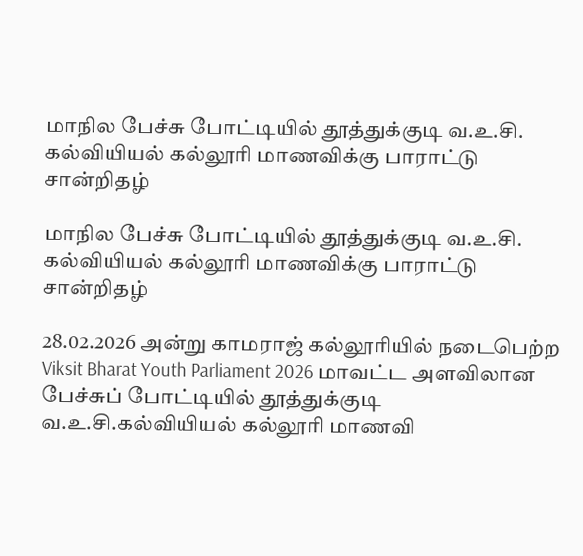மாநில பேச்சு போட்டியில் தூத்துக்குடி வ.உ.சி. கல்வியியல் கல்லூரி மாணவிக்கு பாராட்டு சான்றிதழ்

மாநில பேச்சு போட்டியில் தூத்துக்குடி வ.உ.சி. கல்வியியல் கல்லூரி மாணவிக்கு பாராட்டு சான்றிதழ்

28.02.2026 அன்று காமராஜ் கல்லூரியில் நடைபெற்ற Viksit Bharat Youth Parliament 2026 மாவட்ட அளவிலான பேச்சுப் போட்டியில் தூத்துக்குடி வ.உ.சி.கல்வியியல் கல்லூரி மாணவி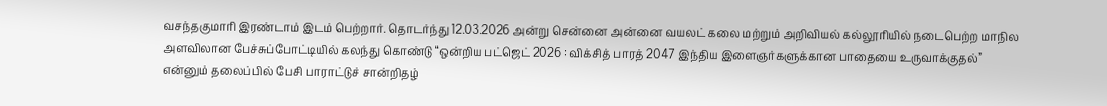வசந்தகுமாரி இரண்டாம் இடம் பெற்றார். தொடர்ந்து 12.03.2026 அன்று சென்னை அன்னை வயலட் கலை மற்றும் அறிவியல் கல்லூரியில் நடைபெற்ற மாநில அளவிலான பேச்சுப்போட்டியில் கலந்து கொண்டு “ஒன்றிய பட்ஜெட் 2026 : விக்சித் பாரத் 2047 இந்திய இளைஞர்களுக்கான பாதையை உருவாக்குதல்” என்னும் தலைப்பில் பேசி பாராட்டுச் சான்றிதழ்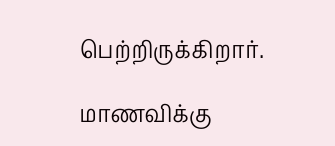பெற்றிருக்கிறார்.

மாணவிக்கு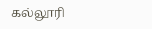கல்லூரி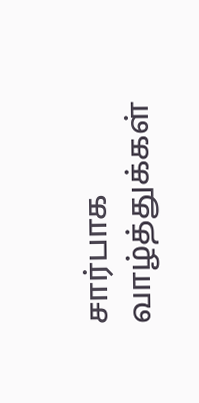சார்பாக வாழ்த்துக்கள்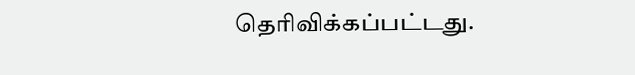தெரிவிக்கப்பட்டது.